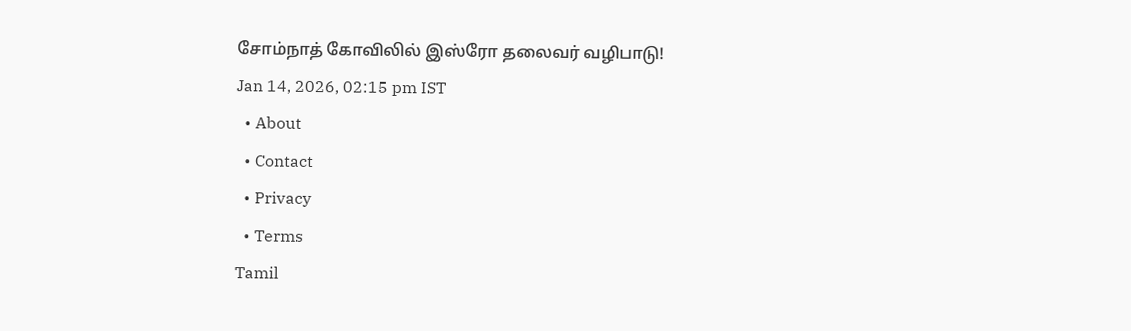சோம்நாத் கோவிலில் இஸ்ரோ தலைவர் வழிபாடு!
Jan 14, 2026, 02:15 pm IST
  • About
  • Contact
  • Privacy
  • Terms
Tamil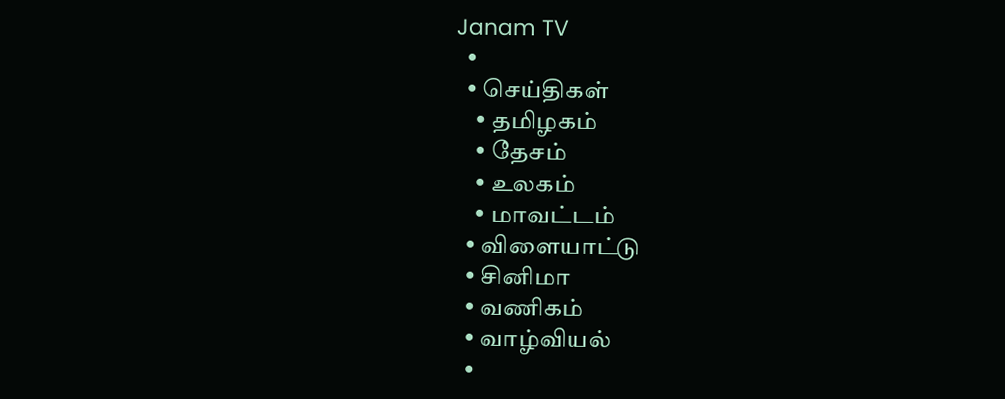Janam TV
  •
  • செய்திகள்
    • தமிழகம்
    • தேசம்
    • உலகம்
    • மாவட்டம்
  • விளையாட்டு
  • சினிமா
  • வணிகம்
  • வாழ்வியல்
  •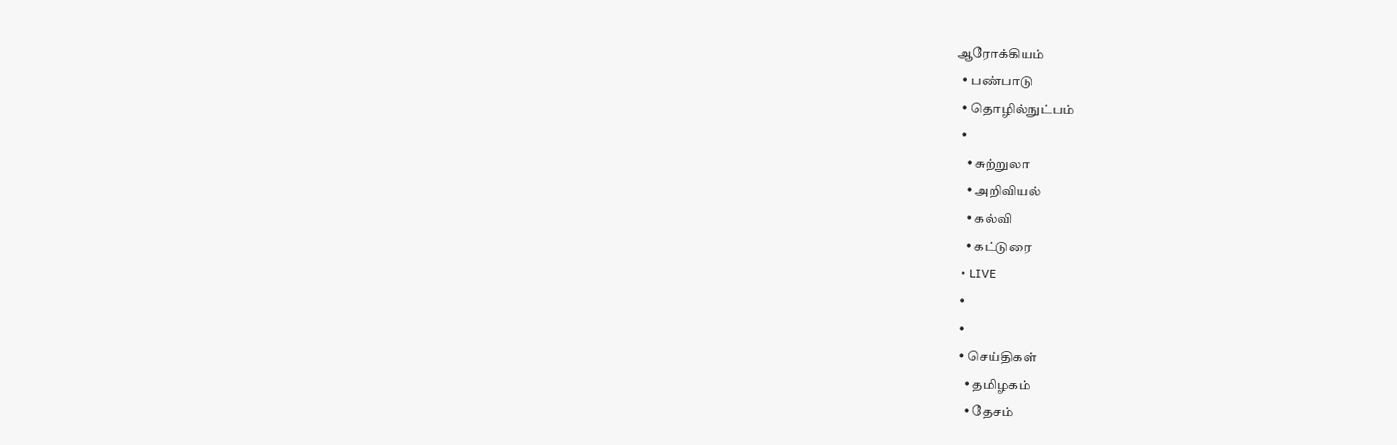ஆரோக்கியம்
  • பண்பாடு
  • தொழில்நுட்பம்
  •
    • சுற்றுலா
    • அறிவியல்
    • கல்வி
    • கட்டுரை
  • LIVE
  •
  •
  • செய்திகள்
    • தமிழகம்
    • தேசம்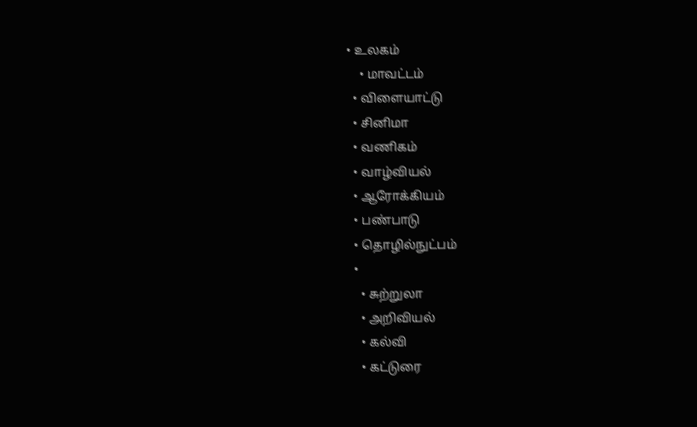• உலகம்
    • மாவட்டம்
  • விளையாட்டு
  • சினிமா
  • வணிகம்
  • வாழ்வியல்
  • ஆரோக்கியம்
  • பண்பாடு
  • தொழில்நுட்பம்
  •
    • சுற்றுலா
    • அறிவியல்
    • கல்வி
    • கட்டுரை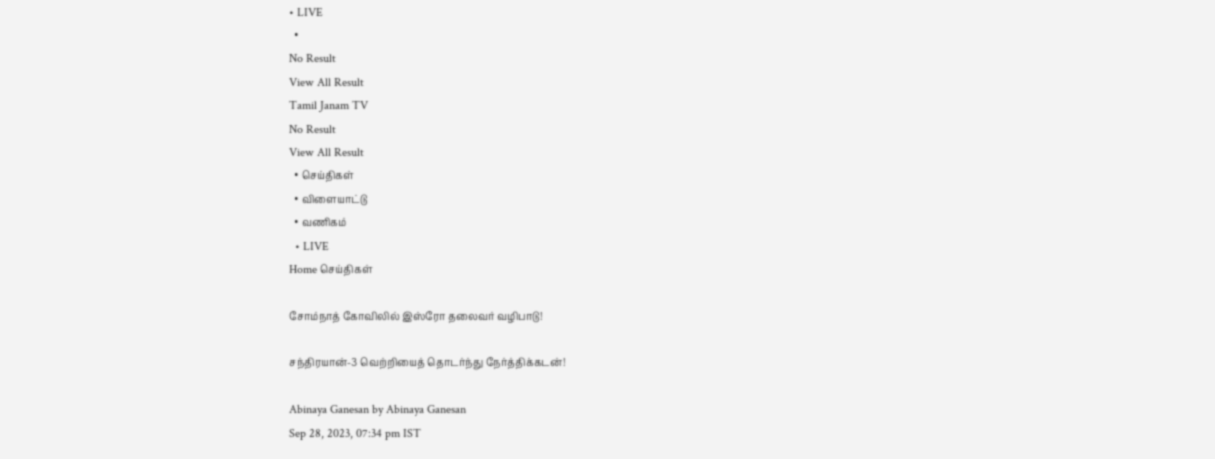• LIVE
  •
No Result
View All Result
Tamil Janam TV
No Result
View All Result
  • செய்திகள்
  • விளையாட்டு
  • வணிகம்
  • LIVE
Home செய்திகள்

சோம்நாத் கோவிலில் இஸ்ரோ தலைவர் வழிபாடு!

சந்திரயான்-3 வெற்றியைத் தொடர்ந்து நேர்த்திக்கடன்!

Abinaya Ganesan by Abinaya Ganesan
Sep 28, 2023, 07:34 pm IST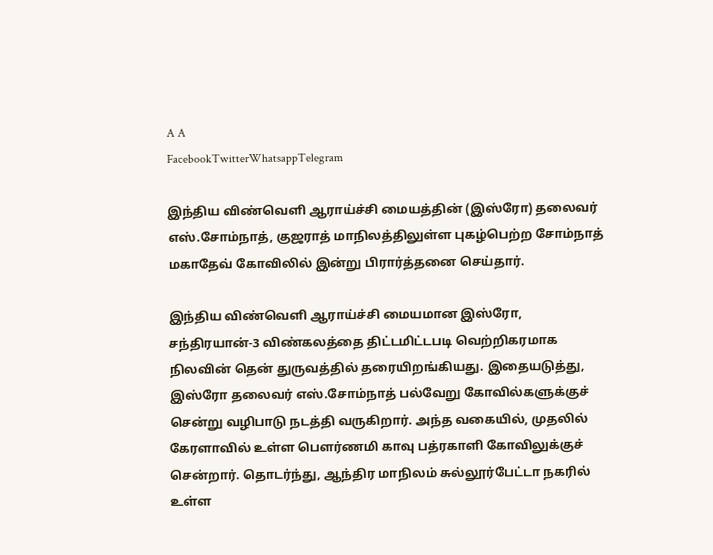A A
FacebookTwitterWhatsappTelegram

இந்திய விண்வெளி ஆராய்ச்சி மையத்தின் (இஸ்ரோ) தலைவர் எஸ்.சோம்நாத், குஜராத் மாநிலத்திலுள்ள புகழ்பெற்ற சோம்நாத் மகாதேவ் கோவிலில் இன்று பிரார்த்தனை செய்தார்.

இந்திய விண்வெளி ஆராய்ச்சி மையமான இஸ்ரோ, சந்திரயான்-3 விண்கலத்தை திட்டமிட்டபடி வெற்றிகரமாக நிலவின் தென் துருவத்தில் தரையிறங்கியது. இதையடுத்து, இஸ்ரோ தலைவர் எஸ்.சோம்நாத் பல்வேறு கோவில்களுக்குச் சென்று வழிபாடு நடத்தி வருகிறார். அந்த வகையில், முதலில் கேரளாவில் உள்ள பௌர்ணமி காவு பத்ரகாளி கோவிலுக்குச் சென்றார். தொடர்ந்து, ஆந்திர மாநிலம் சுல்லூர்பேட்டா நகரில் உள்ள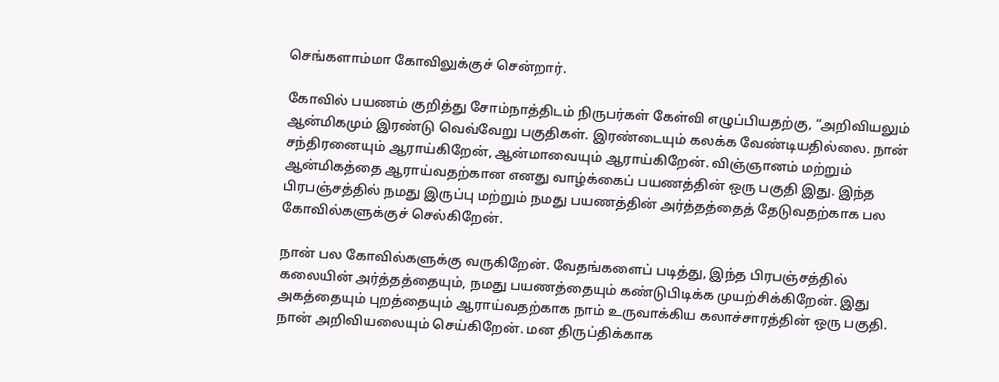செங்களாம்மா கோவிலுக்குச் சென்றார்.

கோவில் பயணம் குறித்து சோம்நாத்திடம் நிருபர்கள் கேள்வி எழுப்பியதற்கு, “அறிவியலும் ஆன்மிகமும் இரண்டு வெவ்வேறு பகுதிகள். இரண்டையும் கலக்க வேண்டியதில்லை. நான் சந்திரனையும் ஆராய்கிறேன், ஆன்மாவையும் ஆராய்கிறேன். விஞ்ஞானம் மற்றும் ஆன்மிகத்தை ஆராய்வதற்கான எனது வாழ்க்கைப் பயணத்தின் ஒரு பகுதி இது. இந்த பிரபஞ்சத்தில் நமது இருப்பு மற்றும் நமது பயணத்தின் அர்த்தத்தைத் தேடுவதற்காக பல கோவில்களுக்குச் செல்கிறேன்.

நான் பல கோவில்களுக்கு வருகிறேன். வேதங்களைப் படித்து, இந்த பிரபஞ்சத்தில் கலையின் அர்த்தத்தையும், நமது பயணத்தையும் கண்டுபிடிக்க முயற்சிக்கிறேன். இது அகத்தையும் புறத்தையும் ஆராய்வதற்காக நாம் உருவாக்கிய கலாச்சாரத்தின் ஒரு பகுதி. நான் அறிவியலையும் செய்கிறேன். மன திருப்திக்காக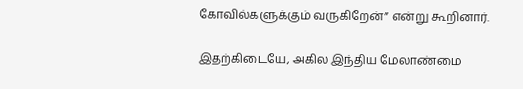கோவில்களுக்கும் வருகிறேன்” என்று கூறினார்.

இதற்கிடையே, அகில இந்திய மேலாண்மை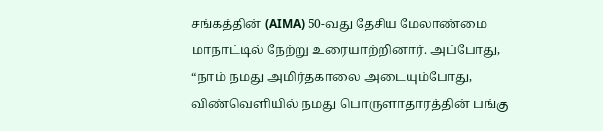சங்கத்தின் (AIMA) 50-வது தேசிய மேலாண்மை மாநாட்டில் நேற்று உரையாற்றினார். அப்போது, “நாம் நமது அமிர்தகாலை அடையும்போது, விண்வெளியில் நமது பொருளாதாரத்தின் பங்கு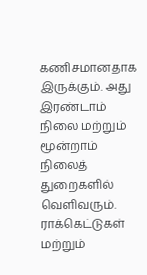கணிசமானதாக இருக்கும். அது இரண்டாம் நிலை மற்றும் மூன்றாம் நிலைத் துறைகளில் வெளிவரும். ராக்கெட்டுகள் மற்றும்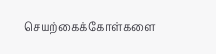செயற்கைக்கோள்களை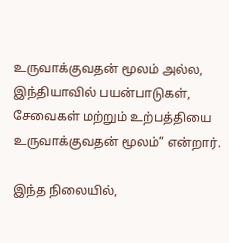உருவாக்குவதன் மூலம் அல்ல, இந்தியாவில் பயன்பாடுகள், சேவைகள் மற்றும் உற்பத்தியை உருவாக்குவதன் மூலம்” என்றார்.

இந்த நிலையில்,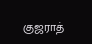குஜராத்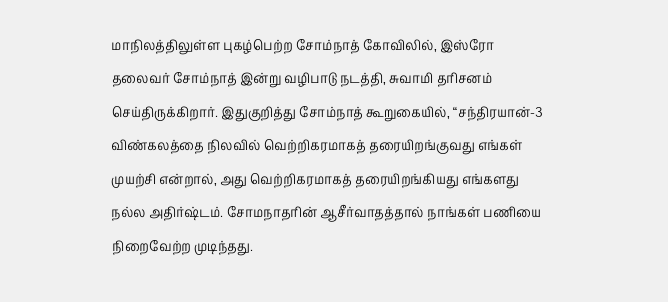மாநிலத்திலுள்ள புகழ்பெற்ற சோம்நாத் கோவிலில், இஸ்ரோ தலைவர் சோம்நாத் இன்று வழிபாடு நடத்தி, சுவாமி தரிசனம் செய்திருக்கிறார். இதுகுறித்து சோம்நாத் கூறுகையில், “சந்திரயான்-3 விண்கலத்தை நிலவில் வெற்றிகரமாகத் தரையிறங்குவது எங்கள் முயற்சி என்றால், அது வெற்றிகரமாகத் தரையிறங்கியது எங்களது நல்ல அதிர்ஷ்டம். சோமநாதரின் ஆசீர்வாதத்தால் நாங்கள் பணியை நிறைவேற்ற முடிந்தது.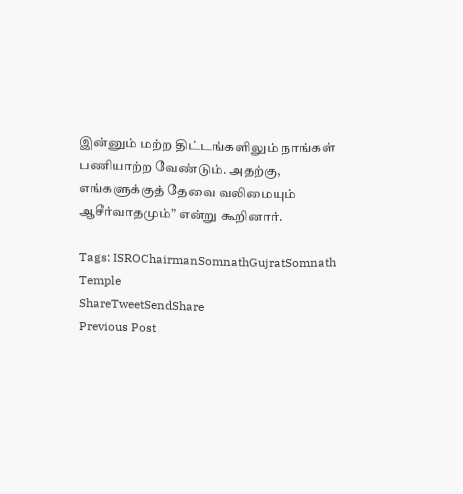இன்னும் மற்ற திட்டங்களிலும் நாங்கள் பணியாற்ற வேண்டும். அதற்கு, எங்களுக்குத் தேவை வலிமையும் ஆசீர்வாதமும்” என்று கூறினார்.

Tags: ISROChairmanSomnathGujratSomnath Temple
ShareTweetSendShare
Previous Post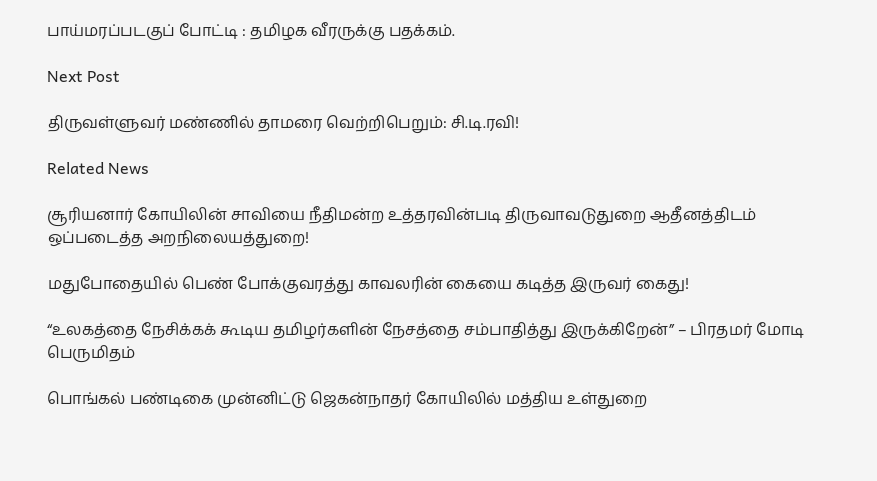பாய்மரப்படகுப் போட்டி : தமிழக வீரருக்கு பதக்கம்.

Next Post

திருவள்ளுவர் மண்ணில் தாமரை வெற்றிபெறும்: சி.டி.ரவி!

Related News

சூரியனார் கோயிலின் சாவியை நீதிமன்ற உத்தரவின்படி திருவாவடுதுறை ஆதீனத்திடம் ஒப்படைத்த அறநிலையத்துறை!

மதுபோதையில் பெண் போக்குவரத்து காவலரின் கையை கடித்த இருவர் கைது!

“உலகத்தை நேசிக்கக் கூடிய தமிழர்களின் நேசத்தை சம்பாதித்து இருக்கிறேன்” – பிரதமர் மோடி பெருமிதம்

பொங்கல் பண்டிகை முன்னிட்டு ஜெகன்நாதர் கோயிலில் மத்திய உள்துறை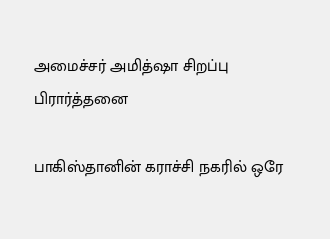அமைச்சர் அமித்ஷா சிறப்பு பிரார்த்தனை

பாகிஸ்தானின் கராச்சி நகரில் ஒரே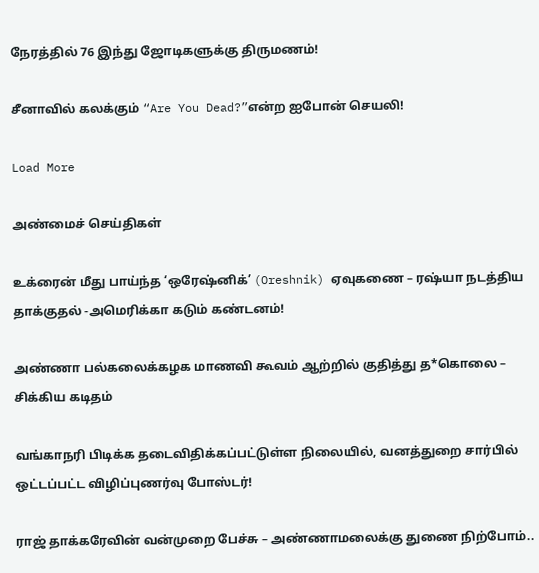நேரத்தில் 76 இந்து ஜோடிகளுக்கு திருமணம்!

சீனாவில் கலக்கும் “Are You Dead?”என்ற ஐபோன் செயலி!

Load More

அண்மைச் செய்திகள்

உக்ரைன் மீது பாய்ந்த ‘ஒரேஷ்னிக்’ (Oreshnik) ஏவுகணை – ரஷ்யா நடத்திய தாக்குதல் -அமெரிக்கா கடும் கண்டனம்!

அண்ணா பல்கலைக்கழக மாணவி கூவம் ஆற்றில் குதித்து த*கொலை – சிக்கிய கடிதம்

வங்காநரி பிடிக்க தடைவிதிக்கப்பட்டுள்ள நிலையில், வனத்துறை சார்பில் ஒட்டப்பட்ட விழிப்புணர்வு போஸ்டர்!

ராஜ் தாக்கரேவின் வன்முறை பேச்சு – அண்ணாமலைக்கு துணை நிற்போம்..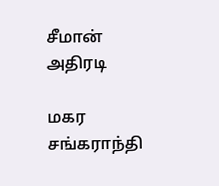சீமான் அதிரடி

மகர சங்கராந்தி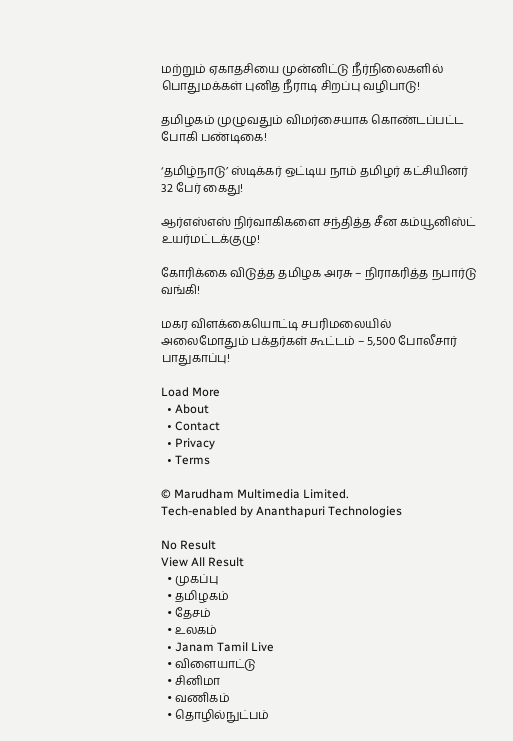மற்றும் ஏகாதசியை முன்னிட்டு நீர்நிலைகளில் பொதுமக்கள் புனித நீராடி சிறப்பு வழிபாடு!

தமிழகம் முழுவதும் விமர்சையாக கொண்டப்பட்ட போகி பண்டிகை!

‘தமிழ்நாடு’ ஸ்டிக்கர் ஒட்டிய நாம் தமிழர் கட்சியினர் 32 பேர் கைது!

ஆர்எஸ்எஸ் நிர்வாகிகளை சந்தித்த சீன கம்யூனிஸ்ட் உயர்மட்டக்குழு!

கோரிக்கை விடுத்த தமிழக அரசு – நிராகரித்த நபார்டு வங்கி!

மகர விளக்கையொட்டி சபரிமலையில் அலைமோதும் பக்தர்கள் கூட்டம் – 5,500 போலீசார் பாதுகாப்பு!

Load More
  • About
  • Contact
  • Privacy
  • Terms

© Marudham Multimedia Limited.
Tech-enabled by Ananthapuri Technologies

No Result
View All Result
  • முகப்பு
  • தமிழகம்
  • தேசம்
  • உலகம்
  • Janam Tamil Live
  • விளையாட்டு
  • சினிமா
  • வணிகம்
  • தொழில்நுட்பம்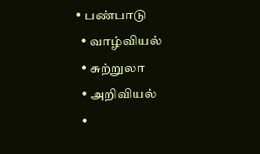• பண்பாடு
  • வாழ்வியல்
  • சுற்றுலா
  • அறிவியல்
  •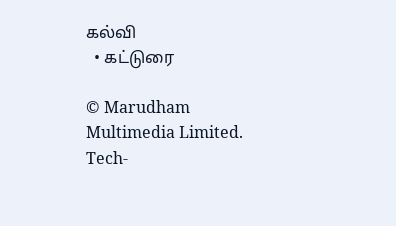கல்வி
  • கட்டுரை

© Marudham Multimedia Limited.
Tech-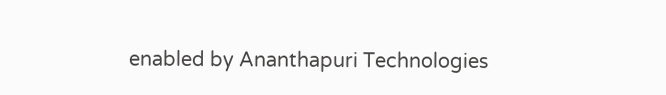enabled by Ananthapuri Technologies